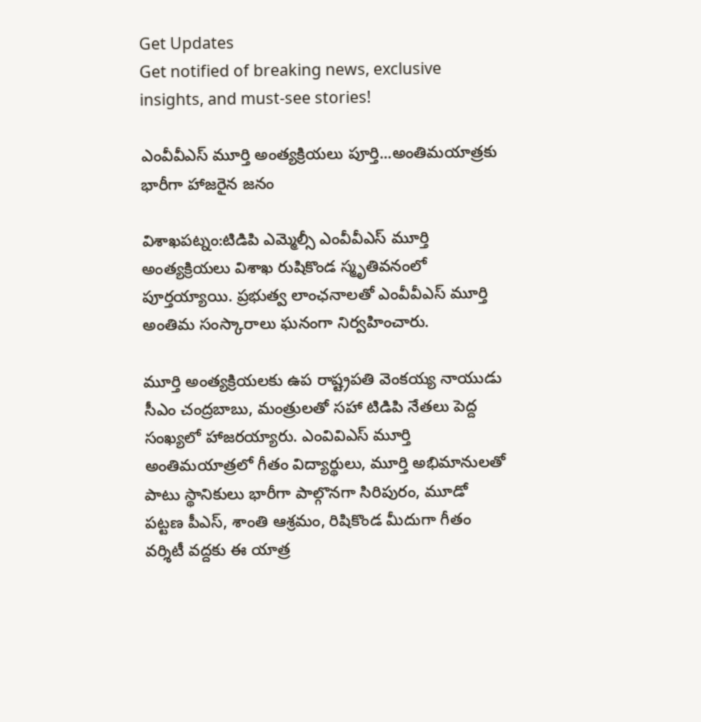Get Updates
Get notified of breaking news, exclusive insights, and must-see stories!

ఎంవీవీఎస్‌ మూర్తి అంత్యక్రియలు పూర్తి...అంతిమయాత్రకు భారీగా హాజరైన జనం

విశాఖపట్నం:టిడిపి ఎమ్మెల్సీ ఎంవీవీఎస్‌ మూర్తి అంత్యక్రియలు విశాఖ రుషికొండ స్మృతివనంలో పూర్తయ్యాయి. ప్రభుత్వ లాంఛనాలతో ఎంవీవీఎస్‌ మూర్తి అంతిమ సంస్కారాలు ఘనంగా నిర్వహించారు.

మూర్తి అంత్యక్రియలకు ఉప రాష్ట్రపతి వెంకయ్య నాయుడు సీఎం చంద్రబాబు, మంత్రులతో సహా టిడిపి నేతలు పెద్ద సంఖ్యలో హాజరయ్యారు. ఎంవివిఎస్ మూర్తి అంతిమయాత్రలో గీతం విద్యార్థులు, మూర్తి అభిమానులతో పాటు స్థానికులు భారీగా పాల్గొనగా సిరిపురం, మూడో పట్టణ పీఎస్, శాంతి ఆశ్రమం, రిషికొండ మీదుగా గీతం వర్శిటీ వద్దకు ఈ యాత్ర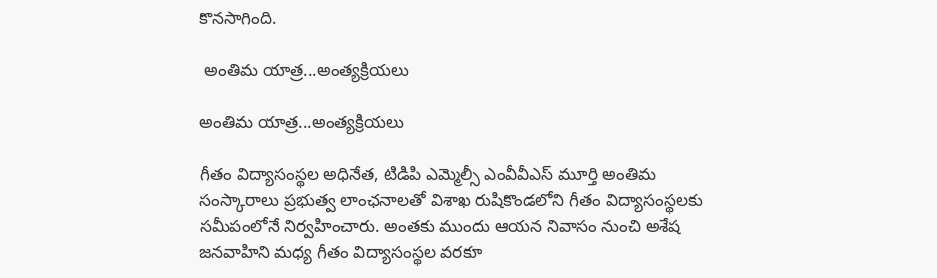కొనసాగింది.

 అంతిమ యాత్ర...అంత్యక్రియలు

అంతిమ యాత్ర...అంత్యక్రియలు

గీతం విద్యాసంస్థల అధినేత, టిడిపి ఎమ్మెల్సీ ఎంవీవీఎస్‌ మూర్తి అంతిమ సంస్కారాలు ప్రభుత్వ లాంఛనాలతో విశాఖ రుషికొండలోని గీతం విద్యాసంస్థలకు సమీపంలోనే నిర్వహించారు. అంతకు ముందు ఆయన నివాసం నుంచి అశేష జనవాహిని మధ్య గీతం విద్యాసంస్థల వరకూ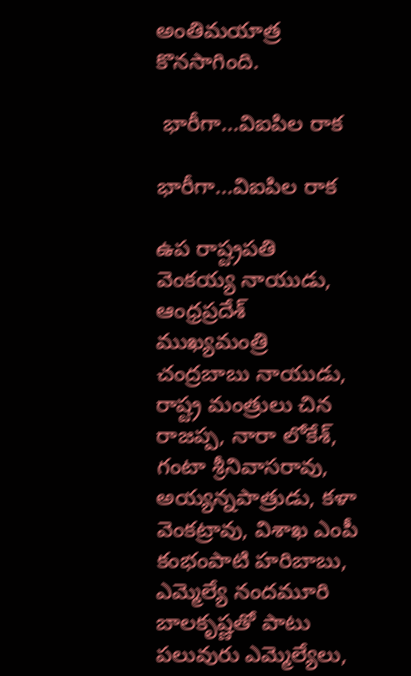అంతిమయాత్ర కొనసాగింది.

 భారీగా...విఐపిల రాక

భారీగా...విఐపిల రాక

ఉప రాష్ట్రపతి వెంకయ్య నాయుడు, ఆంధ్రప్రదేశ్‌ ముఖ్యమంత్రి చంద్రబాబు నాయుడు, రాష్ట్ర మంత్రులు చిన రాజప్ప, నారా లోకేశ్‌, గంటా శ్రీనివాసరావు, అయ్యన్నపాత్రుడు, కళా వెంకట్రావు, విశాఖ ఎంపీ కంభంపాటి హరిబాబు, ఎమ్మెల్యే నందమూరి బాలకృష్ణతో పాటు పలువురు ఎమ్మెల్యేలు,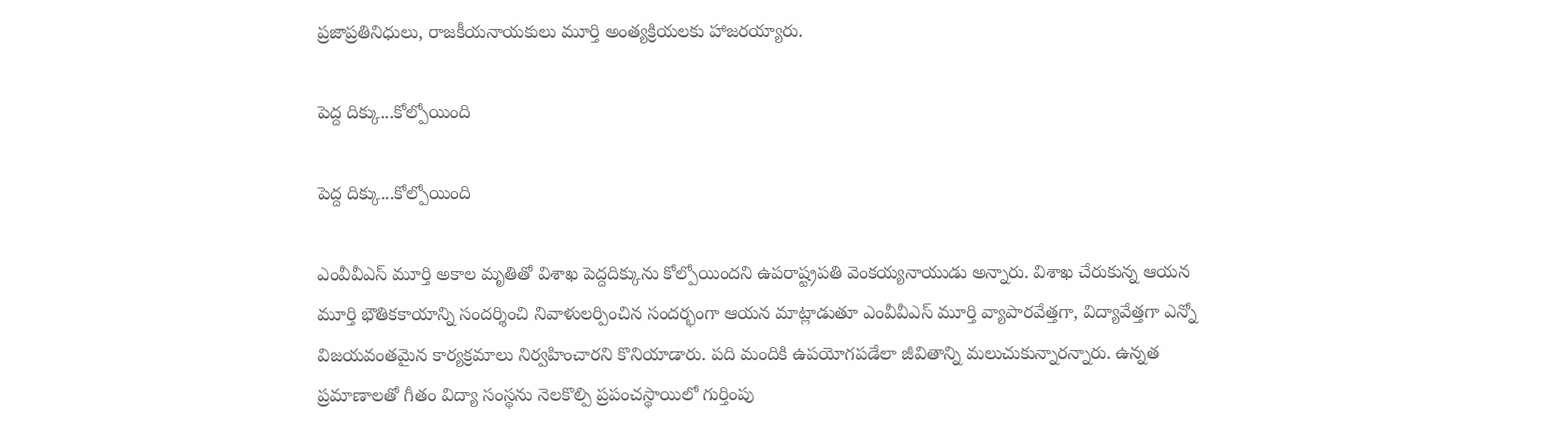ప్రజాప్రతినిధులు, రాజకీయనాయకులు మూర్తి అంత్యక్రియలకు హాజరయ్యారు.

పెద్ద దిక్కు...కోల్పోయింది

పెద్ద దిక్కు...కోల్పోయింది

ఎంవీవీఎస్‌ మూర్తి అకాల మృతితో విశాఖ పెద్దదిక్కును కోల్పోయిందని ఉపరాష్ట్రపతి వెంకయ్యనాయుడు అన్నారు. విశాఖ చేరుకున్న ఆయన మూర్తి భౌతికకాయాన్ని సందర్శించి నివాళులర్పించిన సందర్భంగా ఆయన మాట్లాడుతూ ఎంవీవీఎస్‌ మూర్తి వ్యాపారవేత్తగా, విద్యావేత్తగా ఎన్నో విజయవంతమైన కార్యక్రమాలు నిర్వహించారని కొనియాడారు. పది మందికి ఉపయోగపడేలా జీవితాన్ని మలుచుకున్నారన్నారు. ఉన్నత ప్రమాణాలతో గీతం విద్యా సంస్థను నెలకొల్పి ప్రపంచస్థాయిలో గుర్తింపు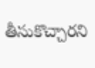తీసుకొచ్చారని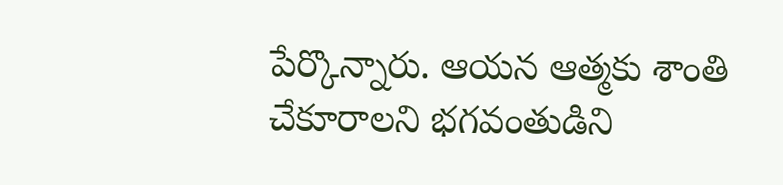పేర్కొన్నారు. ఆయన ఆత్మకు శాంతి చేకూరాలని భగవంతుడిని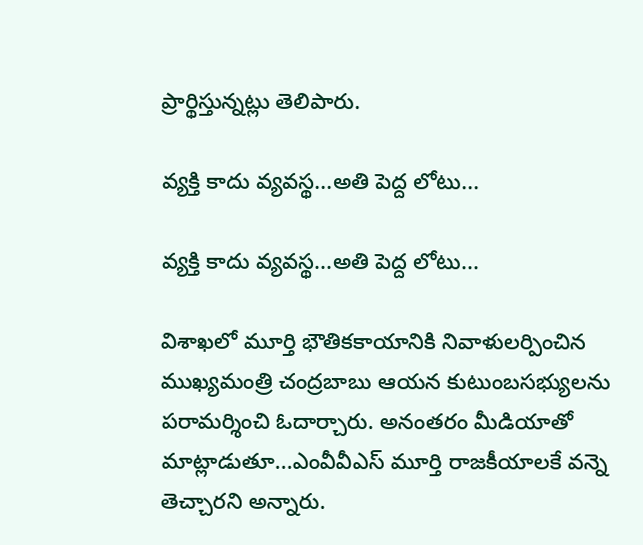ప్రార్థిస్తున్నట్లు తెలిపారు.

వ్యక్తి కాదు వ్యవస్థ...అతి పెద్ద లోటు...

వ్యక్తి కాదు వ్యవస్థ...అతి పెద్ద లోటు...

విశాఖలో మూర్తి భౌతికకాయానికి నివాళులర్పించిన ముఖ్యమంత్రి చంద్రబాబు ఆయన కుటుంబసభ్యులను పరామర్శించి ఓదార్చారు. అనంతరం మీడియాతో మాట్లాడుతూ...ఎంవీవీఎస్‌ మూర్తి రాజకీయాలకే వన్నె తెచ్చారని అన్నారు.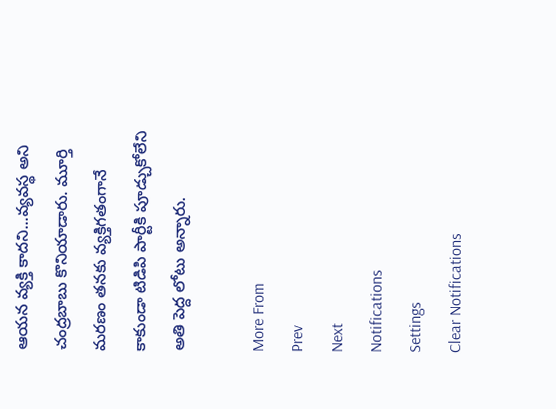ఆయన వ్యక్తి కాదని...వ్యవస్థ అని చంద్రబాబు కొనియాడారు. మూర్తి మరణం తనకు వ్యక్తిగతంగానే కాకుండా టిడిపి పార్టీకి పూడ్చుకోలేని అతి పెద్ద లోటు అన్నారు.

More From
Prev
Next
Notifications
Settings
Clear Notifications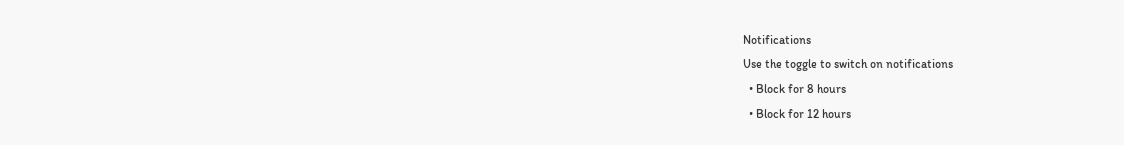Notifications
Use the toggle to switch on notifications
  • Block for 8 hours
  • Block for 12 hours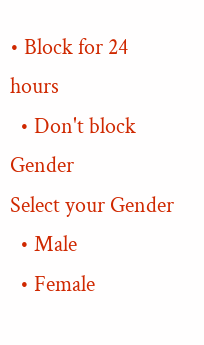• Block for 24 hours
  • Don't block
Gender
Select your Gender
  • Male
  • Female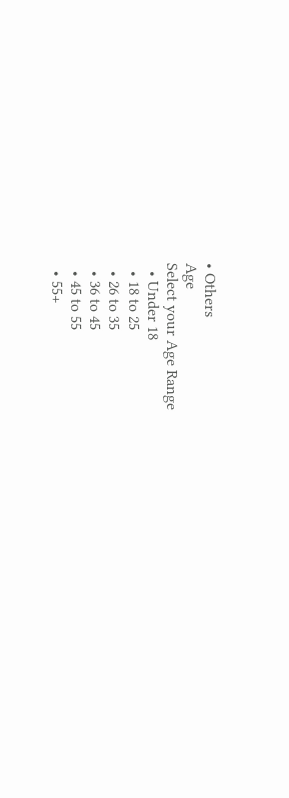• Others
Age
Select your Age Range
  • Under 18
  • 18 to 25
  • 26 to 35
  • 36 to 45
  • 45 to 55
  • 55+